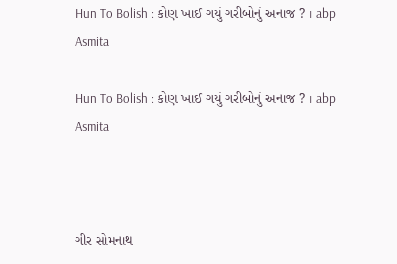Hun To Bolish : કોણ ખાઈ ગયું ગરીબોનું અનાજ ? । abp Asmita

Hun To Bolish : કોણ ખાઈ ગયું ગરીબોનું અનાજ ? । abp Asmita



ગીર સોમનાથ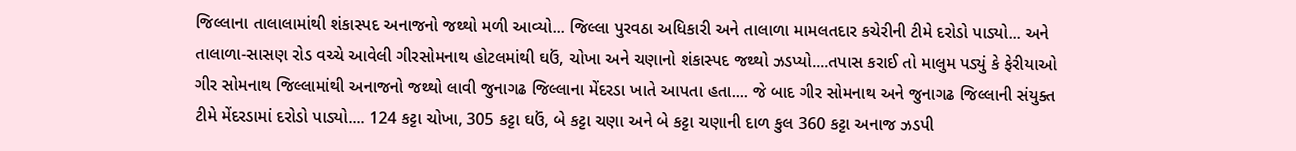જિલ્લાના તાલાલામાંથી શંકાસ્પદ અનાજનો જથ્થો મળી આવ્યો... જિલ્લા પુરવઠા અધિકારી અને તાલાળા મામલતદાર કચેરીની ટીમે દરોડો પાડ્યો... અને તાલાળા-સાસણ રોડ વચ્ચે આવેલી ગીરસોમનાથ હોટલમાંથી ઘઉં, ચોખા અને ચણાનો શંકાસ્પદ જથ્થો ઝડપ્યો....તપાસ કરાઈ તો માલુમ પડ્યું કે ફેરીયાઓ ગીર સોમનાથ જિલ્લામાંથી અનાજનો જથ્થો લાવી જુનાગઢ જિલ્લાના મેંદરડા ખાતે આપતા હતા.... જે બાદ ગીર સોમનાથ અને જુનાગઢ જિલ્લાની સંયુક્ત ટીમે મેંદરડામાં દરોડો પાડ્યો.... 124 કટ્ટા ચોખા, 305 કટ્ટા ઘઉં, બે કટ્ટા ચણા અને બે કટ્ટા ચણાની દાળ કુલ 360 કટ્ટા અનાજ ઝડપી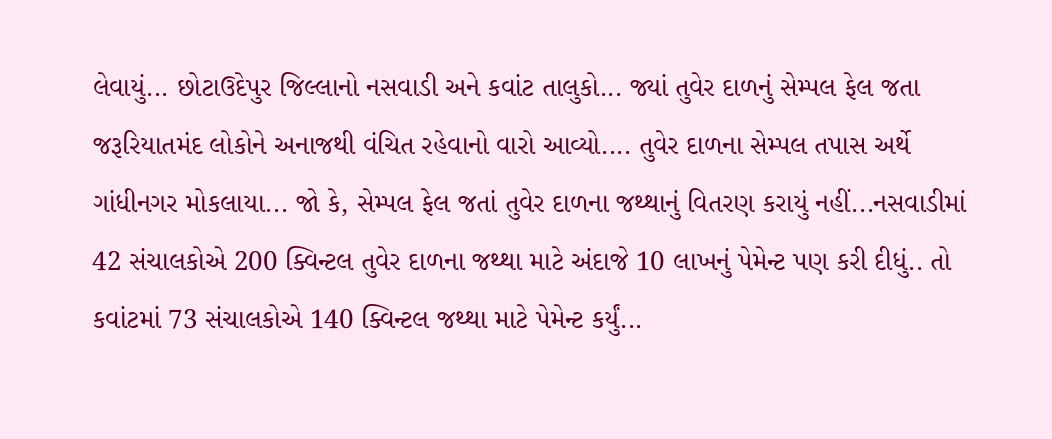લેવાયું... છોટાઉદેપુર જિલ્લાનો નસવાડી અને કવાંટ તાલુકો... જ્યાં તુવેર દાળનું સેમ્પલ ફેલ જતા જરૂરિયાતમંદ લોકોને અનાજથી વંચિત રહેવાનો વારો આવ્યો.... તુવેર દાળના સેમ્પલ તપાસ અર્થે ગાંધીનગર મોકલાયા... જો કે, સેમ્પલ ફેલ જતાં તુવેર દાળના જથ્થાનું વિતરણ કરાયું નહીં...નસવાડીમાં 42 સંચાલકોએ 200 ક્વિન્ટલ તુવેર દાળના જથ્થા માટે અંદાજે 10 લાખનું પેમેન્ટ પણ કરી દીધું.. તો કવાંટમાં 73 સંચાલકોએ 140 ક્વિન્ટલ જથ્થા માટે પેમેન્ટ કર્યું...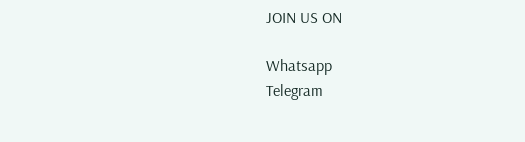JOIN US ON

Whatsapp
Telegram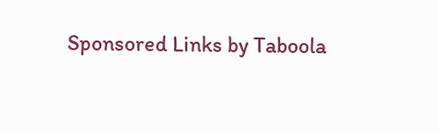Sponsored Links by Taboola